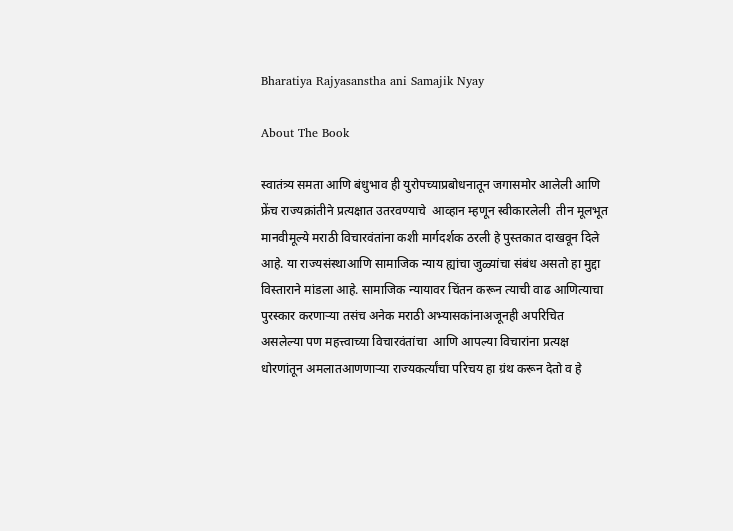Bharatiya Rajyasanstha ani Samajik Nyay

About The Book

स्वातंत्र्य समता आणि बंधुभाव ही युरोपच्याप्रबोधनातून जगासमोर आलेली आणि फ्रेंच राज्यक्रांतीने प्रत्यक्षात उतरवण्याचे  आव्हान म्हणून स्वीकारलेली  तीन मूलभूत मानवीमूल्ये मराठी विचारवंतांना कशी मार्गदर्शक ठरली हे पुस्तकात दाखवून दिले आहे. या राज्यसंस्थाआणि सामाजिक न्याय ह्यांचा जुळ्यांचा संबंध असतो हा मुद्दा विस्ताराने मांडला आहे. सामाजिक न्यायावर चिंतन करून त्याची वाढ आणित्याचा पुरस्कार करणाऱ्या तसंच अनेक मराठी अभ्यासकांनाअजूनही अपरिचित असलेल्या पण महत्त्वाच्या विचारवंतांचा  आणि आपल्या विचारांना प्रत्यक्ष धोरणांतून अमलातआणणाऱ्या राज्यकर्त्यांचा परिचय हा ग्रंथ करून देतो व हे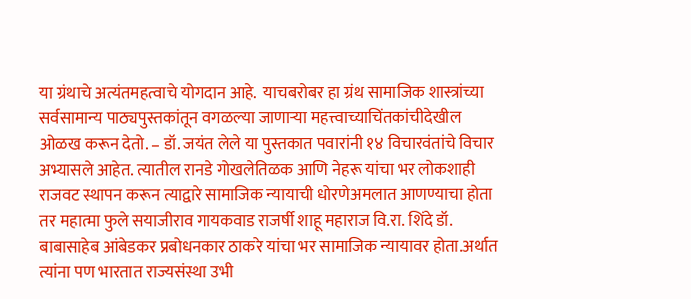या ग्रंथाचे अत्यंतमहत्वाचे योगदान आहे.  याचबरोबर हा ग्रंथ सामाजिक शास्त्रांच्या सर्वसामान्य पाठ्यपुस्तकांतून वगळल्या जाणाऱ्या महत्त्वाच्याचिंतकांचीदेखील ओळख करून देतो. – डॉ. जयंत लेले या पुस्तकात पवारांनी १४ विचारवंतांचे विचार अभ्यासले आहेत. त्यातील रानडे गोखलेतिळक आणि नेहरू यांचा भर लोकशाही राजवट स्थापन करून त्याद्वारे सामाजिक न्यायाची धोरणेअमलात आणण्याचा होता तर महात्मा फुले सयाजीराव गायकवाड राजर्षी शाहू महाराज वि.रा. शिंदे डॉ. बाबासाहेब आंबेडकर प्रबोधनकार ठाकरे यांचा भर सामाजिक न्यायावर होता.अर्थात त्यांना पण भारतात राज्यसंस्था उभी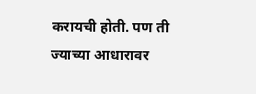करायची होती. पण ती ज्याच्या आधारावर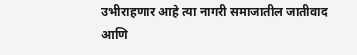उभीराहणार आहे त्या नागरी समाजातील जातीवाद आणि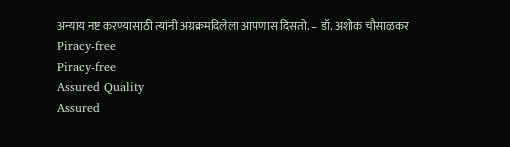अन्याय नष्ट करण्यासाठी त्यांनी अग्रक्रमदिलेला आपणास दिसतो. – डॉ. अशोक चौसाळकर
Piracy-free
Piracy-free
Assured Quality
Assured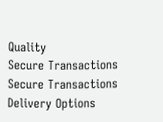Quality
Secure Transactions
Secure Transactions
Delivery Options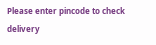Please enter pincode to check delivery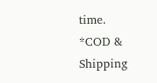time.
*COD & Shipping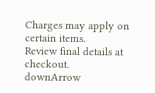Charges may apply on certain items.
Review final details at checkout.
downArrow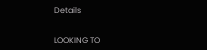Details


LOOKING TO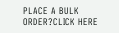PLACE A BULK ORDER?CLICK HERE